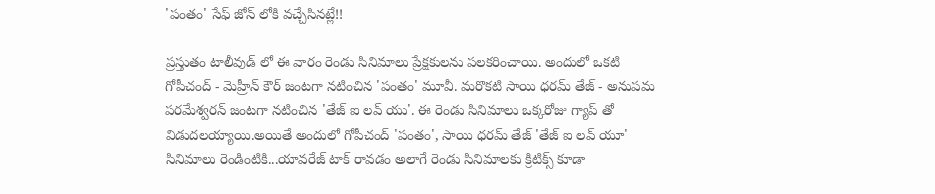'పంతం' సేఫ్ జోన్ లోకి వచ్చేసినట్లే!!

ప్రస్తుతం టాలీవుడ్ లో ఈ వారం రెండు సినిమాలు ప్రేక్షకులను పలకరించాయి. అందులో ఒకటి గోపీచంద్ - మెహ్రీన్ కౌర్ జంటగా నటించిన 'పంతం' మూవీ. మరొకటి సాయి ధరమ్ తేజ్ - అనుపమ పరమేశ్వరన్ జంటగా నటించిన 'తేజ్ ఐ లవ్ యు'. ఈ రెండు సినిమాలు ఒక్కరోజు గ్యాప్ తో విడుదలయ్యాయి.అయితే అందులో గోపీచంద్ 'పంతం', సాయి ధరమ్ తేజ్ 'తేజ్ ఐ లవ్ యూ' సినిమాలు రెండింటికి...యావరేజ్ టాక్ రావడం అలాగే రెండు సినిమాలకు క్రిటిక్స్ కూడా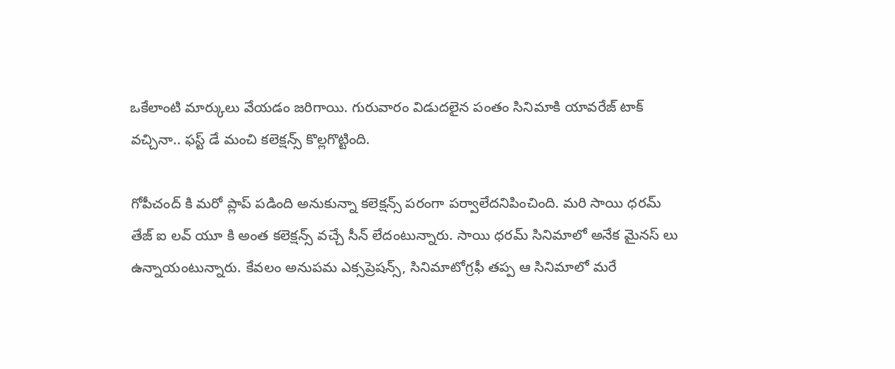ఒకేలాంటి మార్కులు వేయడం జరిగాయి. గురువారం విడుదలైన పంతం సినిమాకి యావరేజ్ టాక్ వచ్చినా.. ఫస్ట్ డే మంచి కలెక్షన్స్ కొల్లగొట్టింది.

గోపీచంద్ కి మరో ప్లాప్ పడింది అనుకున్నా కలెక్షన్స్ పరంగా పర్వాలేదనిపించింది. మరి సాయి ధరమ్ తేజ్ ఐ లవ్ యూ కి అంత కలెక్షన్స్ వచ్చే సీన్ లేదంటున్నారు. సాయి ధరమ్ సినిమాలో అనేక మైనస్ లు ఉన్నాయంటున్నారు. కేవలం అనుపమ ఎక్సప్రెషన్స్, సినిమాటోగ్రఫీ తప్ప ఆ సినిమాలో మరే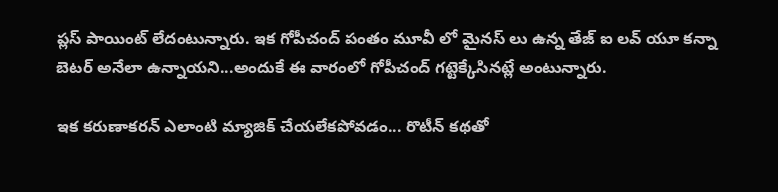ప్లస్ పాయింట్ లేదంటున్నారు. ఇక గోపీచంద్ పంతం మూవీ లో మైనస్ లు ఉన్న తేజ్ ఐ లవ్ యూ కన్నా బెటర్ అనేలా ఉన్నాయని...అందుకే ఈ వారంలో గోపీచంద్ గట్టెక్కేసినట్లే అంటున్నారు.

ఇక కరుణాకరన్ ఎలాంటి మ్యాజిక్ చేయలేకపోవడం... రొటీన్ కథతో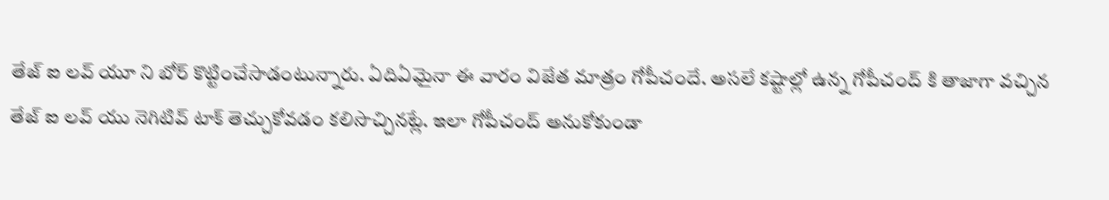తేజ్ ఐ లవ్ యూ ని బోర్ కొట్టించేసాడంటున్నారు. ఏదిఏమైనా ఈ వారం విజేత మాత్రం గోపీచందే. అసలే కష్టాల్లో ఉన్న గోపీచంద్ కి తాజాగా వచ్చిన తేజ్ ఐ లవ్ యు నెగిటివ్ టాక్ తెచ్చుకోవడం కలిసొచ్చినట్లే. ఇలా గోపీచంద్ అనుకోకుండా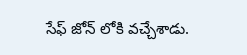సేఫ్ జోన్ లోకి వచ్చేశాడు.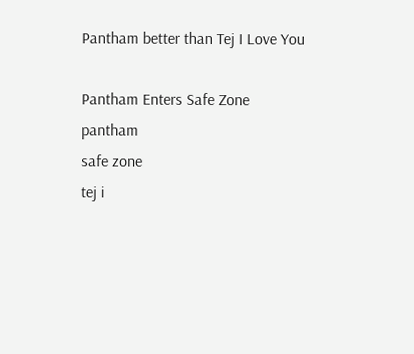Pantham better than Tej I Love You

Pantham Enters Safe Zone
pantham
safe zone
tej i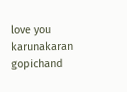love you
karunakaran
gopichand